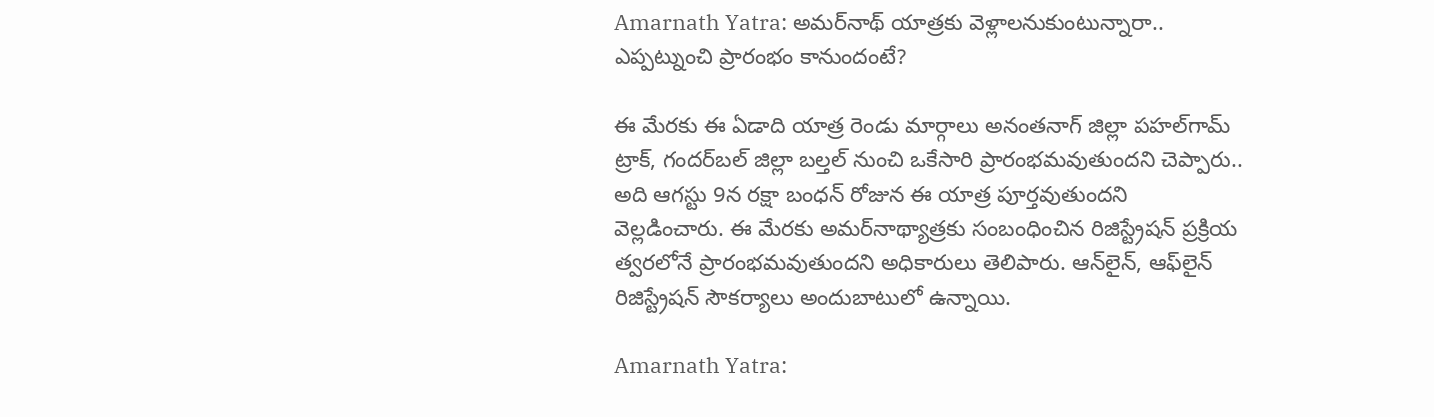Amarnath Yatra: అమర్‌నాథ్ యాత్రకు వెళ్లాలనుకుంటున్నారా.. ఎప్పట్నుంచి ప్రారంభం కానుందంటే?

ఈ మేరకు ఈ ఏడాది యాత్ర రెండు మార్గాలు అనంతనాగ్ జిల్లా పహల్‌గామ్ ట్రాక్, గందర్‌బల్ జిల్లా బల్తల్ నుంచి ఒకేసారి ప్రారంభమవుతుందని చెప్పారు.. అది ఆగస్టు 9న రక్షా బంధన్ రోజున ఈ యాత్ర పూర్తవుతుందని వెల్లడించారు. ఈ మేరకు అమర్‌నాథ్యాత్రకు సంబంధించిన రిజిస్ట్రేషన్ ప్రక్రియ త్వరలోనే ప్రారంభమవుతుందని అధికారులు తెలిపారు. ఆన్‌లైన్, ఆఫ్‌లైన్ రిజిస్ట్రేషన్ సౌకర్యాలు అందుబాటులో ఉన్నాయి.

Amarnath Yatra: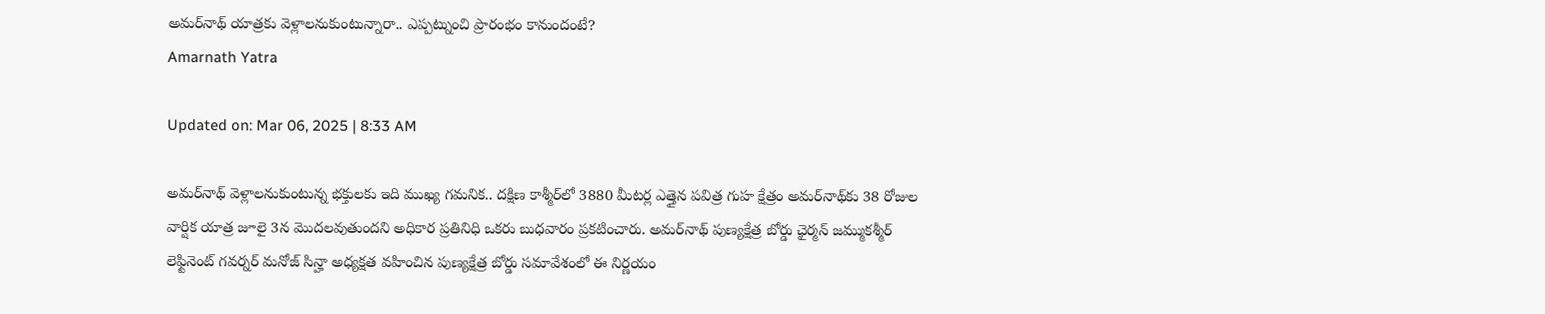అమర్‌నాథ్ యాత్రకు వెళ్లాలనుకుంటున్నారా.. ఎప్పట్నుంచి ప్రారంభం కానుందంటే?
Amarnath Yatra

Updated on: Mar 06, 2025 | 8:33 AM

అమర్‌నాథ్‌ వెళ్లాలనుకుంటున్న భక్తులకు ఇది ముఖ్య గమనిక.. దక్షిణ కాశ్మీర్‌లో 3880 మీటర్ల ఎత్తైన పవిత్ర గుహ క్షేత్రం అమర్‌నాథ్‌కు 38 రోజుల వార్షిక యాత్ర జూలై 3న మొదలవుతుందని అధికార ప్రతినిధి ఒకరు బుధవారం ప్రకటించారు. అమర్‌నాథ్ పుణ్యక్షేత్ర బోర్డు ఛైర్మన్‌ జమ్ముకశ్మీర్ లెఫ్టినెంట్ గవర్నర్ మనోజ్ సిన్హా అధ్యక్షత వహించిన పుణ్యక్షేత్ర బోర్డు సమావేశంలో ఈ నిర్ణయం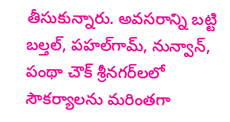తీసుకున్నారు. అవసరాన్ని బట్టి బల్తల్, పహల్‌గామ్, నున్వాన్, పంథా చౌక్ శ్రీనగర్‌లలో సౌకర్యాలను మరింతగా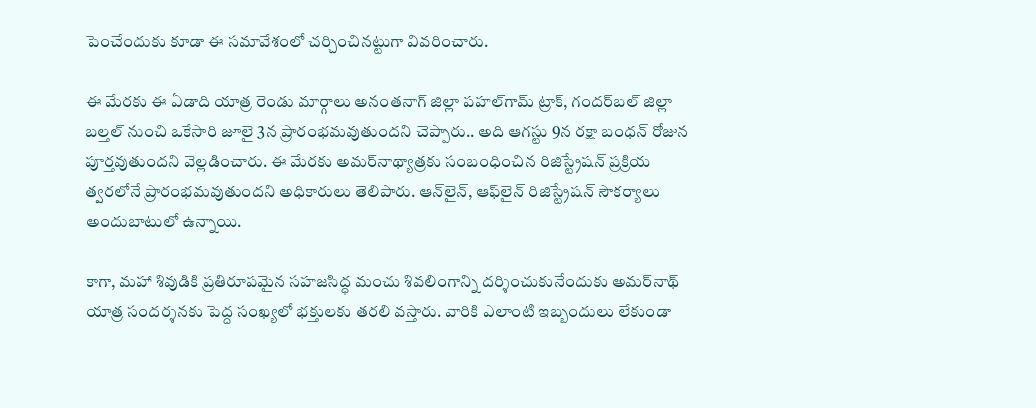పెంచేందుకు కూడా ఈ సమావేశంలో చర్చించినట్టుగా వివరించారు.

ఈ మేరకు ఈ ఏడాది యాత్ర రెండు మార్గాలు అనంతనాగ్ జిల్లా పహల్‌గామ్ ట్రాక్, గందర్‌బల్ జిల్లా బల్తల్ నుంచి ఒకేసారి జూలై 3న ప్రారంభమవుతుందని చెప్పారు.. అది ఆగస్టు 9న రక్షా బంధన్ రోజున పూర్తవుతుందని వెల్లడించారు. ఈ మేరకు అమర్‌నాథ్యాత్రకు సంబంధించిన రిజిస్ట్రేషన్ ప్రక్రియ త్వరలోనే ప్రారంభమవుతుందని అధికారులు తెలిపారు. ఆన్‌లైన్, ఆఫ్‌లైన్ రిజిస్ట్రేషన్ సౌకర్యాలు అందుబాటులో ఉన్నాయి.

కాగా, మహా శివుడికి ప్రతిరూపమైన సహజసిద్ధ మంచు శివలింగాన్ని దర్శించుకునేందుకు అమర్‌నాథ్ యాత్ర సందర్శనకు పెద్ద సంఖ్యలో భక్తులకు తరలి వస్తారు. వారికి ఎలాంటి ఇబ్బందులు లేకుండా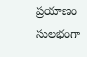ప్రయాణం సులభంగా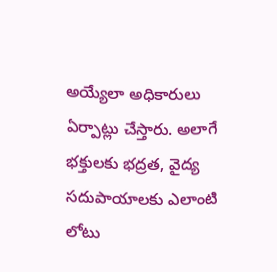అయ్యేలా అధికారులు ఏర్పాట్లు చేస్తారు. అలాగే భక్తులకు భద్రత, వైద్య సదుపాయాలకు ఎలాంటి లోటు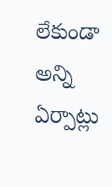లేకుండా అన్ని ఏర్పాట్లు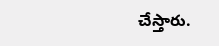చేస్తారు.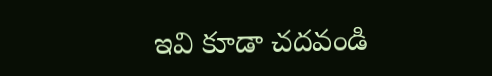ఇవి కూడా చదవండి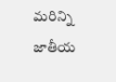మరిన్ని జాతీయ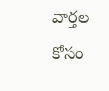వార్తల కోసం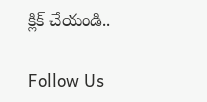క్లిక్ చేయండి..

Follow Us